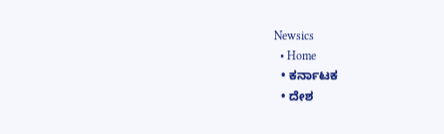Newsics
  • Home
  • ಕರ್ನಾಟಕ
  • ದೇಶ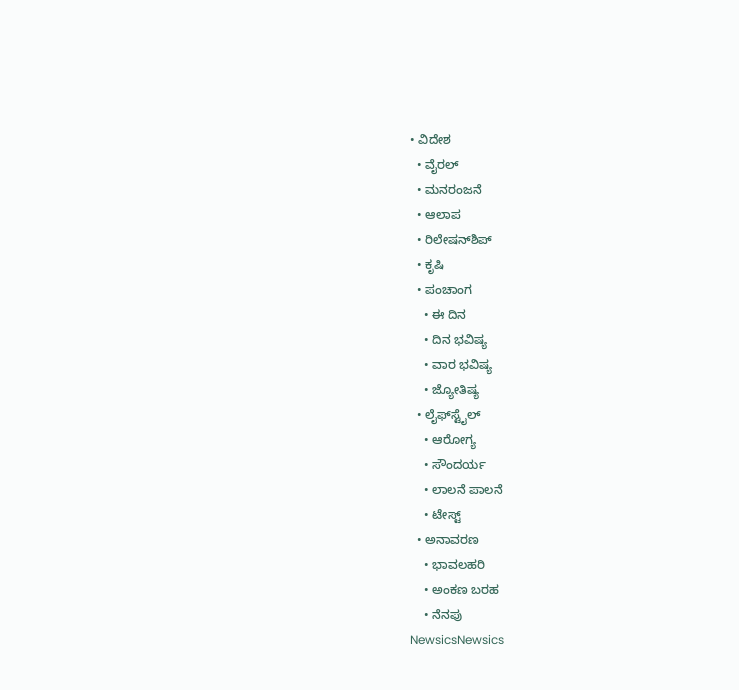• ವಿದೇಶ
  • ವೈರಲ್
  • ಮನರಂಜನೆ
  • ಆಲಾಪ
  • ರಿಲೇಷನ್‌ಶಿಪ್
  • ಕೃಷಿ
  • ಪಂಚಾಂಗ
    • ಈ ದಿನ
    • ದಿನ ಭವಿಷ್ಯ
    • ವಾರ ಭವಿಷ್ಯ
    • ಜ್ಯೋತಿಷ್ಯ
  • ಲೈಫ್‌ಸ್ಟೈಲ್
    • ಆರೋಗ್ಯ
    • ಸೌಂದರ್ಯ
    • ಲಾಲನೆ ಪಾಲನೆ
    • ಟೇಸ್ಟ್
  • ಅನಾವರಣ
    • ಭಾವಲಹರಿ
    • ಅಂಕಣ ಬರಹ
    • ನೆನಪು
NewsicsNewsics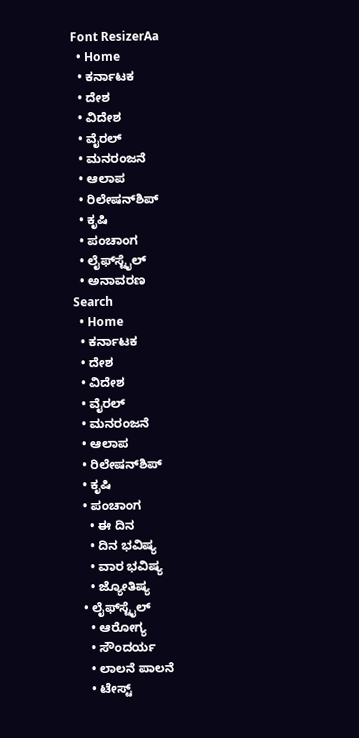Font ResizerAa
  • Home
  • ಕರ್ನಾಟಕ
  • ದೇಶ
  • ವಿದೇಶ
  • ವೈರಲ್
  • ಮನರಂಜನೆ
  • ಆಲಾಪ
  • ರಿಲೇಷನ್‌ಶಿಪ್
  • ಕೃಷಿ
  • ಪಂಚಾಂಗ
  • ಲೈಫ್‌ಸ್ಟೈಲ್
  • ಅನಾವರಣ
Search
  • Home
  • ಕರ್ನಾಟಕ
  • ದೇಶ
  • ವಿದೇಶ
  • ವೈರಲ್
  • ಮನರಂಜನೆ
  • ಆಲಾಪ
  • ರಿಲೇಷನ್‌ಶಿಪ್
  • ಕೃಷಿ
  • ಪಂಚಾಂಗ
    • ಈ ದಿನ
    • ದಿನ ಭವಿಷ್ಯ
    • ವಾರ ಭವಿಷ್ಯ
    • ಜ್ಯೋತಿಷ್ಯ
  • ಲೈಫ್‌ಸ್ಟೈಲ್
    • ಆರೋಗ್ಯ
    • ಸೌಂದರ್ಯ
    • ಲಾಲನೆ ಪಾಲನೆ
    • ಟೇಸ್ಟ್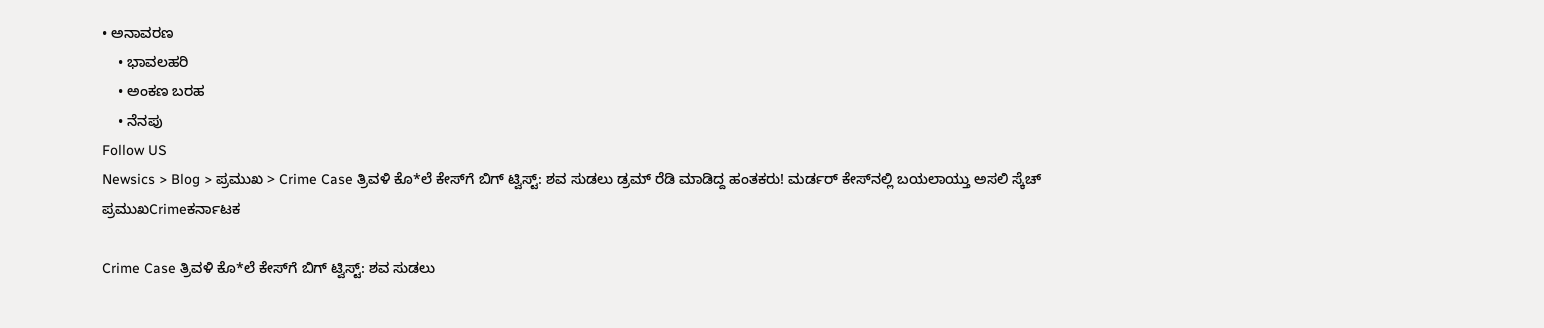• ಅನಾವರಣ
    • ಭಾವಲಹರಿ
    • ಅಂಕಣ ಬರಹ
    • ನೆನಪು
Follow US
Newsics > Blog > ಪ್ರಮುಖ > Crime Case ತ್ರಿವಳಿ ಕೊ*ಲೆ ಕೇಸ್‌ಗೆ ಬಿಗ್ ಟ್ವಿಸ್ಟ್: ಶವ ಸುಡಲು ಡ್ರಮ್‌ ರೆಡಿ ಮಾಡಿದ್ದ ಹಂತಕರು! ಮರ್ಡರ್ ಕೇಸ್‌ನಲ್ಲಿ ಬಯಲಾಯ್ತು ಅಸಲಿ ಸ್ಕೆಚ್
ಪ್ರಮುಖCrimeಕರ್ನಾಟಕ

Crime Case ತ್ರಿವಳಿ ಕೊ*ಲೆ ಕೇಸ್‌ಗೆ ಬಿಗ್ ಟ್ವಿಸ್ಟ್: ಶವ ಸುಡಲು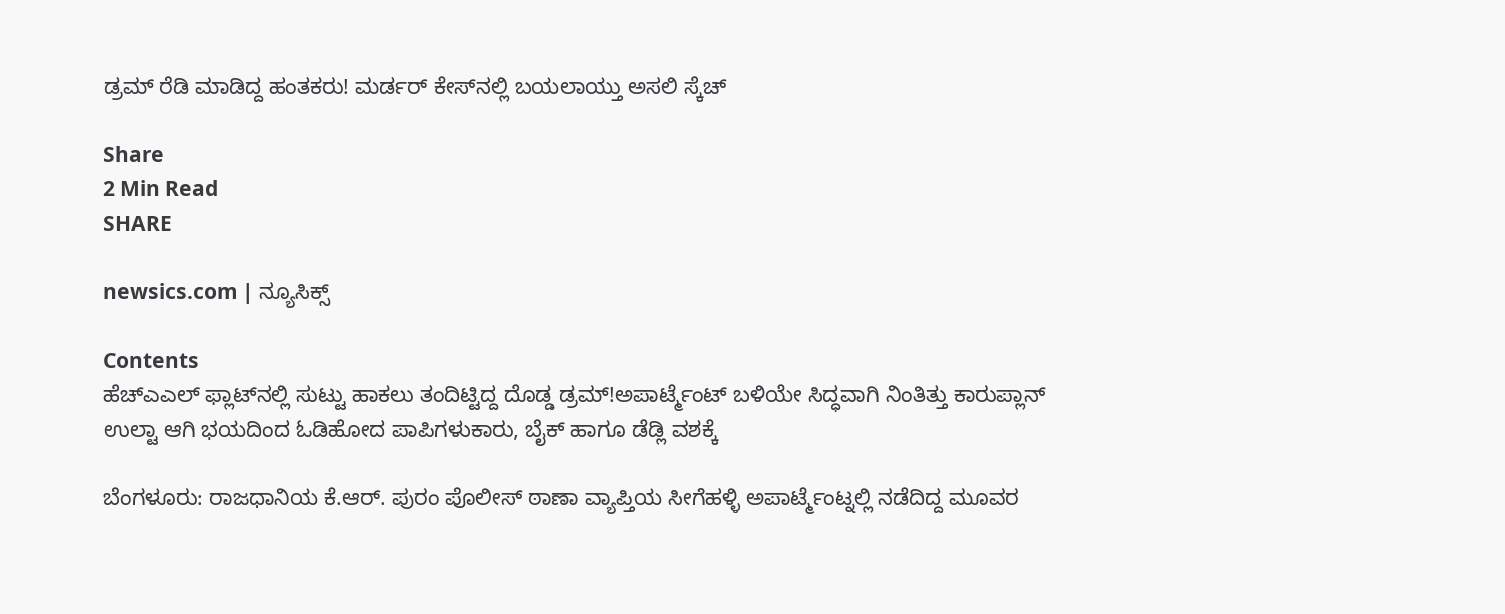ಡ್ರಮ್‌ ರೆಡಿ ಮಾಡಿದ್ದ ಹಂತಕರು! ಮರ್ಡರ್ ಕೇಸ್‌ನಲ್ಲಿ ಬಯಲಾಯ್ತು ಅಸಲಿ ಸ್ಕೆಚ್

Share
2 Min Read
SHARE

newsics.com | ನ್ಯೂಸಿಕ್ಸ್

Contents
ಹೆಚ್‌ಎಎಲ್ ಫ್ಲಾಟ್‌ನಲ್ಲಿ ಸುಟ್ಟು ಹಾಕಲು ತಂದಿಟ್ಟಿದ್ದ ದೊಡ್ಡ ಡ್ರಮ್!ಅಪಾರ್ಟ್ಮೆಂಟ್ ಬಳಿಯೇ ಸಿದ್ಧವಾಗಿ ನಿಂತಿತ್ತು ಕಾರುಪ್ಲಾನ್ ಉಲ್ಟಾ ಆಗಿ ಭಯದಿಂದ ಓಡಿಹೋದ ಪಾಪಿಗಳುಕಾರು, ಬೈಕ್ ಹಾಗೂ ಡೆಡ್ಲಿ ವಶಕ್ಕೆ

ಬೆಂಗಳೂರು: ರಾಜಧಾನಿಯ ಕೆ.ಆರ್. ಪುರಂ ಪೊಲೀಸ್ ಠಾಣಾ ವ್ಯಾಪ್ತಿಯ ಸೀಗೆಹಳ್ಳಿ ಅಪಾರ್ಟ್ಮೆಂಟ್ನಲ್ಲಿ ನಡೆದಿದ್ದ ಮೂವರ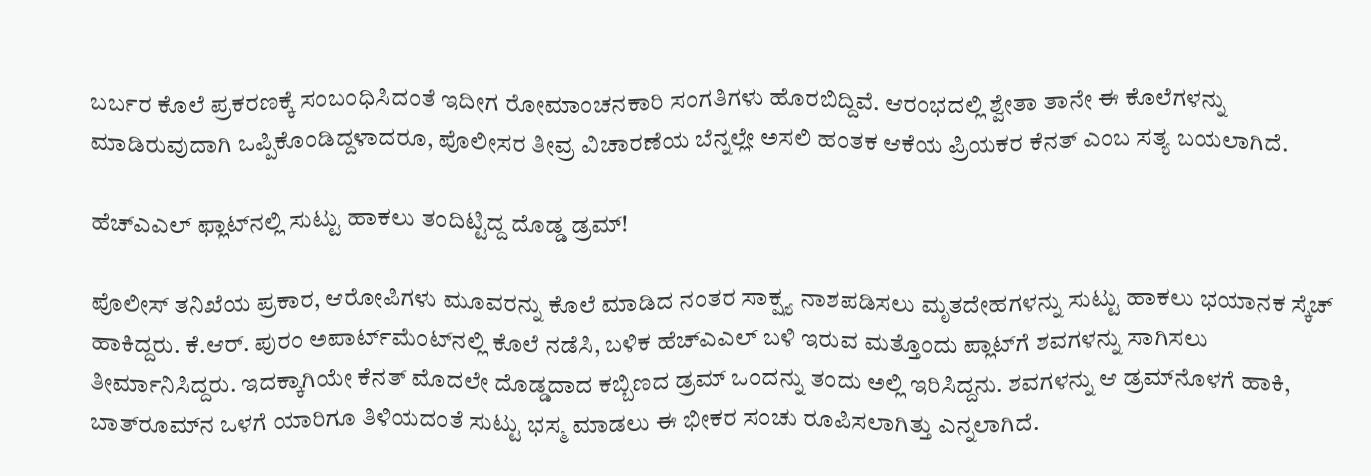ಬರ್ಬರ ಕೊಲೆ ಪ್ರಕರಣಕ್ಕೆ ಸಂಬಂಧಿಸಿದಂತೆ ಇದೀಗ ರೋಮಾಂಚನಕಾರಿ ಸಂಗತಿಗಳು ಹೊರಬಿದ್ದಿವೆ. ಆರಂಭದಲ್ಲಿ ಶ್ವೇತಾ ತಾನೇ ಈ ಕೊಲೆಗಳನ್ನು ಮಾಡಿರುವುದಾಗಿ ಒಪ್ಪಿಕೊಂಡಿದ್ದಳಾದರೂ, ಪೊಲೀಸರ ತೀವ್ರ ವಿಚಾರಣೆಯ ಬೆನ್ನಲ್ಲೇ ಅಸಲಿ ಹಂತಕ ಆಕೆಯ ಪ್ರಿಯಕರ ಕೆನತ್ ಎಂಬ ಸತ್ಯ ಬಯಲಾಗಿದೆ.

ಹೆಚ್‌ಎಎಲ್ ಫ್ಲಾಟ್‌ನಲ್ಲಿ ಸುಟ್ಟು ಹಾಕಲು ತಂದಿಟ್ಟಿದ್ದ ದೊಡ್ಡ ಡ್ರಮ್!

ಪೊಲೀಸ್ ತನಿಖೆಯ ಪ್ರಕಾರ, ಆರೋಪಿಗಳು ಮೂವರನ್ನು ಕೊಲೆ ಮಾಡಿದ ನಂತರ ಸಾಕ್ಷ್ಯ ನಾಶಪಡಿಸಲು ಮೃತದೇಹಗಳನ್ನು ಸುಟ್ಟು ಹಾಕಲು ಭಯಾನಕ ಸ್ಕೆಚ್ ಹಾಕಿದ್ದರು. ಕೆ.ಆರ್. ಪುರಂ ಅಪಾರ್ಟ್‌ಮೆಂಟ್‌ನಲ್ಲಿ ಕೊಲೆ ನಡೆಸಿ, ಬಳಿಕ ಹೆಚ್‌ಎಎಲ್ ಬಳಿ ಇರುವ ಮತ್ತೊಂದು ಪ್ಲಾಟ್‌ಗೆ ಶವಗಳನ್ನು ಸಾಗಿಸಲು ತೀರ್ಮಾನಿಸಿದ್ದರು. ಇದಕ್ಕಾಗಿಯೇ ಕೆನತ್ ಮೊದಲೇ ದೊಡ್ಡದಾದ ಕಬ್ಬಿಣದ ಡ್ರಮ್ ಒಂದನ್ನು ತಂದು ಅಲ್ಲಿ ಇರಿಸಿದ್ದನು. ಶವಗಳನ್ನು ಆ ಡ್ರಮ್‌ನೊಳಗೆ ಹಾಕಿ, ಬಾತ್‌ರೂಮ್‌ನ ಒಳಗೆ ಯಾರಿಗೂ ತಿಳಿಯದಂತೆ ಸುಟ್ಟು ಭಸ್ಮ ಮಾಡಲು ಈ ಭೀಕರ ಸಂಚು ರೂಪಿಸಲಾಗಿತ್ತು ಎನ್ನಲಾಗಿದೆ.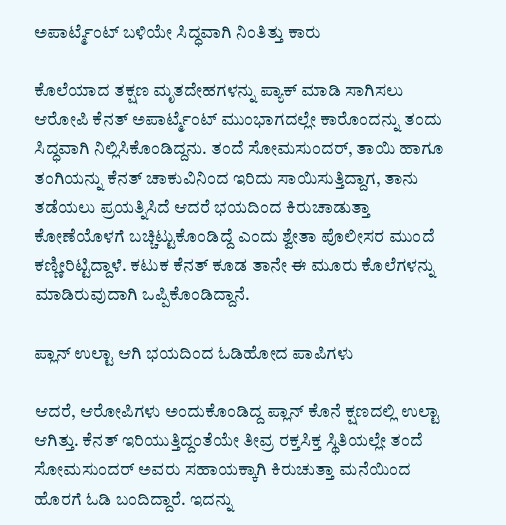ಅಪಾರ್ಟ್ಮೆಂಟ್ ಬಳಿಯೇ ಸಿದ್ಧವಾಗಿ ನಿಂತಿತ್ತು ಕಾರು

ಕೊಲೆಯಾದ ತಕ್ಷಣ ಮೃತದೇಹಗಳನ್ನು ಪ್ಯಾಕ್ ಮಾಡಿ ಸಾಗಿಸಲು ಆರೋಪಿ ಕೆನತ್ ಅಪಾರ್ಟ್ಮೆಂಟ್ ಮುಂಭಾಗದಲ್ಲೇ ಕಾರೊಂದನ್ನು ತಂದು ಸಿದ್ಧವಾಗಿ ನಿಲ್ಲಿಸಿಕೊಂಡಿದ್ದನು. ತಂದೆ ಸೋಮಸುಂದರ್, ತಾಯಿ ಹಾಗೂ ತಂಗಿಯನ್ನು ಕೆನತ್ ಚಾಕುವಿನಿಂದ ಇರಿದು ಸಾಯಿಸುತ್ತಿದ್ದಾಗ, ತಾನು ತಡೆಯಲು ಪ್ರಯತ್ನಿಸಿದೆ ಆದರೆ ಭಯದಿಂದ ಕಿರುಚಾಡುತ್ತಾ ಕೋಣೆಯೊಳಗೆ ಬಚ್ಚಿಟ್ಟುಕೊಂಡಿದ್ದೆ ಎಂದು ಶ್ವೇತಾ ಪೊಲೀಸರ ಮುಂದೆ ಕಣ್ಣೀರಿಟ್ಟಿದ್ದಾಳೆ. ಕಟುಕ ಕೆನತ್ ಕೂಡ ತಾನೇ ಈ ಮೂರು ಕೊಲೆಗಳನ್ನು ಮಾಡಿರುವುದಾಗಿ ಒಪ್ಪಿಕೊಂಡಿದ್ದಾನೆ.

ಪ್ಲಾನ್ ಉಲ್ಟಾ ಆಗಿ ಭಯದಿಂದ ಓಡಿಹೋದ ಪಾಪಿಗಳು

ಆದರೆ, ಆರೋಪಿಗಳು ಅಂದುಕೊಂಡಿದ್ದ ಪ್ಲಾನ್ ಕೊನೆ ಕ್ಷಣದಲ್ಲಿ ಉಲ್ಟಾ ಆಗಿತ್ತು. ಕೆನತ್ ಇರಿಯುತ್ತಿದ್ದಂತೆಯೇ ತೀವ್ರ ರಕ್ತಸಿಕ್ತ ಸ್ಥಿತಿಯಲ್ಲೇ ತಂದೆ ಸೋಮಸುಂದರ್ ಅವರು ಸಹಾಯಕ್ಕಾಗಿ ಕಿರುಚುತ್ತಾ ಮನೆಯಿಂದ ಹೊರಗೆ ಓಡಿ ಬಂದಿದ್ದಾರೆ. ಇದನ್ನು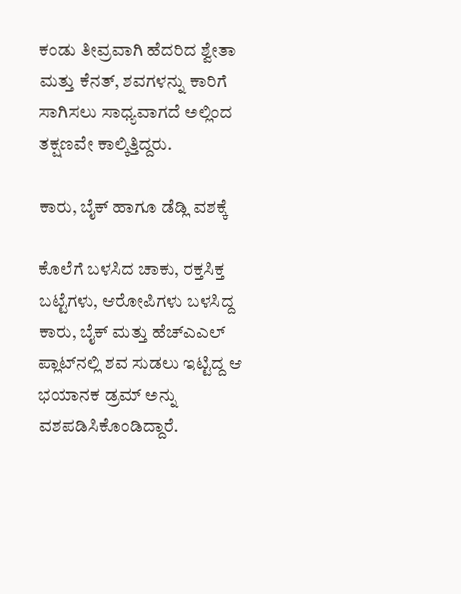ಕಂಡು ತೀವ್ರವಾಗಿ ಹೆದರಿದ ಶ್ವೇತಾ ಮತ್ತು ಕೆನತ್, ಶವಗಳನ್ನು ಕಾರಿಗೆ ಸಾಗಿಸಲು ಸಾಧ್ಯವಾಗದೆ ಅಲ್ಲಿಂದ ತಕ್ಷಣವೇ ಕಾಲ್ಕಿತ್ತಿದ್ದರು.

ಕಾರು, ಬೈಕ್ ಹಾಗೂ ಡೆಡ್ಲಿ ವಶಕ್ಕೆ

ಕೊಲೆಗೆ ಬಳಸಿದ ಚಾಕು, ರಕ್ತಸಿಕ್ತ ಬಟ್ಟೆಗಳು, ಆರೋಪಿಗಳು ಬಳಸಿದ್ದ ಕಾರು, ಬೈಕ್ ಮತ್ತು ಹೆಚ್‌ಎಎಲ್ ಪ್ಲಾಟ್‌ನಲ್ಲಿ ಶವ ಸುಡಲು ಇಟ್ಟಿದ್ದ ಆ ಭಯಾನಕ ಡ್ರಮ್ ಅನ್ನು ವಶಪಡಿಸಿಕೊಂಡಿದ್ದಾರೆ.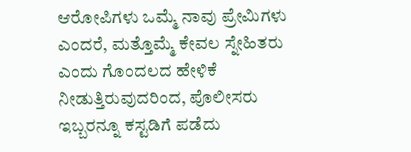ಆರೋಪಿಗಳು ಒಮ್ಮೆ ನಾವು ಪ್ರೇಮಿಗಳು ಎಂದರೆ, ಮತ್ತೊಮ್ಮೆ ಕೇವಲ ಸ್ನೇಹಿತರು ಎಂದು ಗೊಂದಲದ ಹೇಳಿಕೆ ನೀಡುತ್ತಿರುವುದರಿಂದ, ಪೊಲೀಸರು ಇಬ್ಬರನ್ನೂ ಕಸ್ಟಡಿಗೆ ಪಡೆದು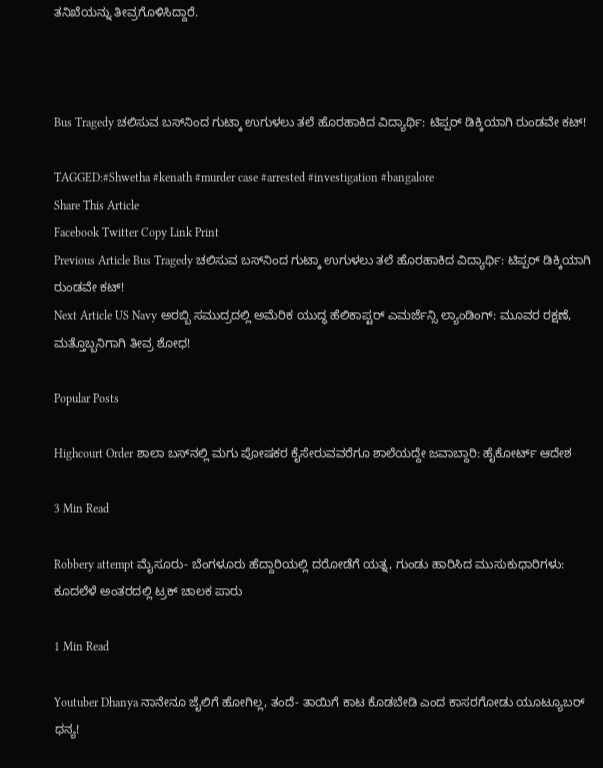ತನಿಖೆಯನ್ನು ತೀವ್ರಗೊಳಿಸಿದ್ದಾರೆ.



Bus Tragedy ಚಲಿಸುವ ಬಸ್‌ನಿಂದ ಗುಟ್ಕಾ ಉಗುಳಲು ತಲೆ ಹೊರಹಾಕಿದ ವಿದ್ಯಾರ್ಥಿ: ಟಿಪ್ಪರ್ ಡಿಕ್ಕಿಯಾಗಿ ರುಂಡವೇ ಕಟ್!

TAGGED:#Shwetha #kenath #murder case #arrested #investigation #bangalore
Share This Article
Facebook Twitter Copy Link Print
Previous Article Bus Tragedy ಚಲಿಸುವ ಬಸ್‌ನಿಂದ ಗುಟ್ಕಾ ಉಗುಳಲು ತಲೆ ಹೊರಹಾಕಿದ ವಿದ್ಯಾರ್ಥಿ: ಟಿಪ್ಪರ್ ಡಿಕ್ಕಿಯಾಗಿ ರುಂಡವೇ ಕಟ್!
Next Article US Navy ಅರಬ್ಬಿ ಸಮುದ್ರದಲ್ಲಿ ಅಮೆರಿಕ ಯುದ್ಧ ಹೆಲಿಕಾಪ್ಟರ್ ಎಮರ್ಜೆನ್ಸಿ ಲ್ಯಾಂಡಿಂಗ್: ಮೂವರ ರಕ್ಷಣೆ, ಮತ್ತೊಬ್ಬನಿಗಾಗಿ ತೀವ್ರ ಶೋಧ!

Popular Posts

Highcourt Order ಶಾಲಾ ಬಸ್‌ನಲ್ಲಿ ಮಗು ಪೋಷಕರ ಕೈಸೇರುವವರೆಗೂ ಶಾಲೆಯದ್ದೇ ಜವಾಬ್ದಾರಿ: ಹೈಕೋರ್ಟ್ ಆದೇಶ

3 Min Read

Robbery attempt ಮೈಸೂರು‌- ಬೆಂಗಳೂರು ಹೆದ್ದಾರಿಯಲ್ಲಿ ದರೋಡೆಗೆ ಯತ್ನ, ಗುಂಡು ಹಾರಿಸಿದ ಮುಸುಕುಧಾರಿಗಳು: ಕೂದಲೆಳೆ ಅಂತರದಲ್ಲಿ ಟ್ರಕ್ ಚಾಲಕ‌ ಪಾರು

1 Min Read

Youtuber Dhanya ನಾನೇನೂ ಜೈಲಿಗೆ ಹೋಗಿಲ್ಲ, ತಂದೆ- ತಾಯಿಗೆ‌ ಕಾಟ ಕೊಡಬೇಡಿ ಎಂದ ಕಾಸರಗೋಡು ಯೂಟ್ಯೂಬರ್ ಧನ್ಯ!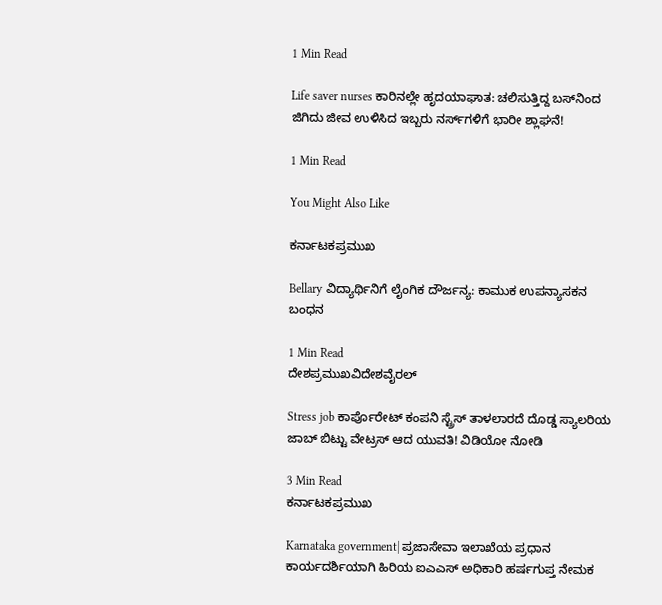1 Min Read

Life saver nurses ಕಾರಿನಲ್ಲೇ ಹೃದಯಾಘಾತ: ಚಲಿಸುತ್ತಿದ್ದ ಬಸ್‌ನಿಂದ ಜಿಗಿದು ಜೀವ ಉಳಿಸಿದ ಇಬ್ಬರು ನರ್ಸ್‌ಗಳಿಗೆ ಭಾರೀ ಶ್ಲಾಘನೆ!

1 Min Read

You Might Also Like

ಕರ್ನಾಟಕಪ್ರಮುಖ

Bellary ವಿದ್ಯಾರ್ಥಿನಿಗೆ ಲೈಂಗಿಕ ದೌರ್ಜನ್ಯ: ಕಾಮುಕ ಉಪನ್ಯಾಸಕನ ಬಂಧನ

1 Min Read
ದೇಶಪ್ರಮುಖವಿದೇಶವೈರಲ್

Stress job ಕಾರ್ಪೊರೇಟ್ ಕಂಪನಿ‌ ಸ್ಟ್ರೆಸ್ ತಾಳಲಾರದೆ ದೊಡ್ಡ ಸ್ಯಾಲರಿಯ ಜಾಬ್ ಬಿಟ್ಟು ವೇಟ್ರಸ್ ಆದ ಯುವತಿ! ವಿಡಿಯೋ ನೋಡಿ

3 Min Read
ಕರ್ನಾಟಕಪ್ರಮುಖ

Karnataka government| ಪ್ರಜಾಸೇವಾ ಇಲಾಖೆಯ ಪ್ರಧಾನ ಕಾರ್ಯದರ್ಶಿಯಾಗಿ ಹಿರಿಯ ಐಎಎಸ್ ಅಧಿಕಾರಿ ಹರ್ಷಗುಪ್ತ ನೇಮಕ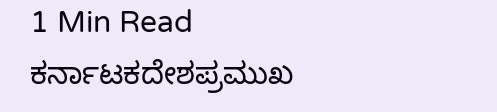1 Min Read
ಕರ್ನಾಟಕದೇಶಪ್ರಮುಖ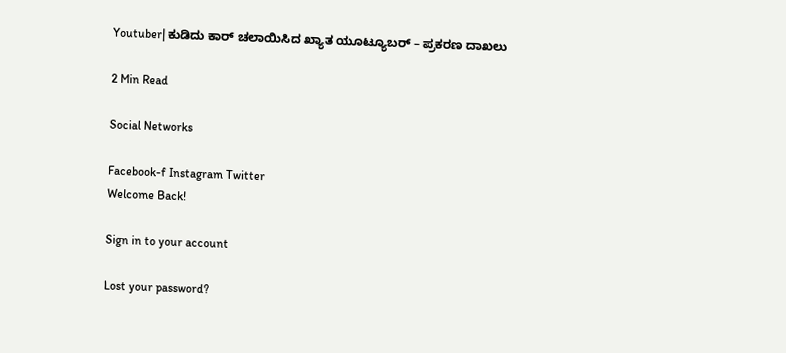Youtuber| ಕುಡಿದು ಕಾರ್ ಚಲಾಯಿಸಿದ ಖ್ಯಾತ ಯೂಟ್ಯೂಬರ್ – ಪ್ರಕರಣ ದಾಖಲು

2 Min Read

Social Networks

Facebook-f Instagram Twitter
Welcome Back!

Sign in to your account

Lost your password?